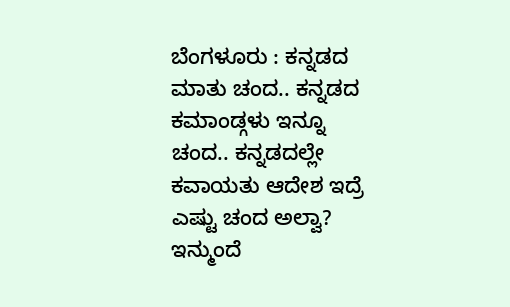ಬೆಂಗಳೂರು : ಕನ್ನಡದ ಮಾತು ಚಂದ.. ಕನ್ನಡದ ಕಮಾಂಡ್ಗಳು ಇನ್ನೂ ಚಂದ.. ಕನ್ನಡದಲ್ಲೇ ಕವಾಯತು ಆದೇಶ ಇದ್ರೆ ಎಷ್ಟು ಚಂದ ಅಲ್ವಾ?
ಇನ್ಮುಂದೆ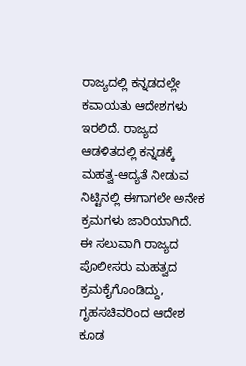ರಾಜ್ಯದಲ್ಲಿ ಕನ್ನಡದಲ್ಲೇ ಕವಾಯತು ಆದೇಶಗಳು ಇರಲಿದೆ. ರಾಜ್ಯದ ಆಡಳಿತದಲ್ಲಿ ಕನ್ನಡಕ್ಕೆ ಮಹತ್ವ-ಆದ್ಯತೆ ನೀಡುವ ನಿಟ್ಟಿನಲ್ಲಿ ಈಗಾಗಲೇ ಅನೇಕ ಕ್ರಮಗಳು ಜಾರಿಯಾಗಿದೆ.
ಈ ಸಲುವಾಗಿ ರಾಜ್ಯದ ಪೊಲೀಸರು ಮಹತ್ವದ ಕ್ರಮಕೈಗೊಂಡಿದ್ದು, ಗೃಹಸಚಿವರಿಂದ ಆದೇಶ ಕೂಡ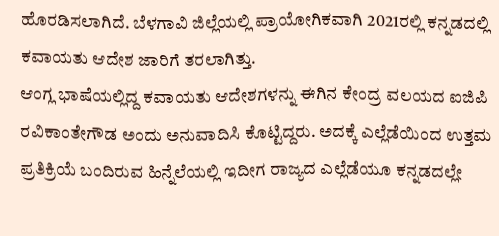ಹೊರಡಿಸಲಾಗಿದೆ. ಬೆಳಗಾವಿ ಜಿಲ್ಲೆಯಲ್ಲಿ ಪ್ರಾಯೋಗಿಕವಾಗಿ 2021ರಲ್ಲಿ ಕನ್ನಡದಲ್ಲಿ ಕವಾಯತು ಆದೇಶ ಜಾರಿಗೆ ತರಲಾಗಿತ್ತು.
ಆಂಗ್ಲ ಭಾಷೆಯಲ್ಲಿದ್ದ ಕವಾಯತು ಆದೇಶಗಳನ್ನು ಈಗಿನ ಕೇಂದ್ರ ವಲಯದ ಐಜಿಪಿ ರವಿಕಾಂತೇಗೌಡ ಅಂದು ಅನುವಾದಿಸಿ ಕೊಟ್ಟಿದ್ದರು. ಅದಕ್ಕೆ ಎಲ್ಲೆಡೆಯಿಂದ ಉತ್ತಮ ಪ್ರತಿಕ್ರಿಯೆ ಬಂದಿರುವ ಹಿನ್ನೆಲೆಯಲ್ಲಿ ಇದೀಗ ರಾಜ್ಯದ ಎಲ್ಲೆಡೆಯೂ ಕನ್ನಡದಲ್ಲೇ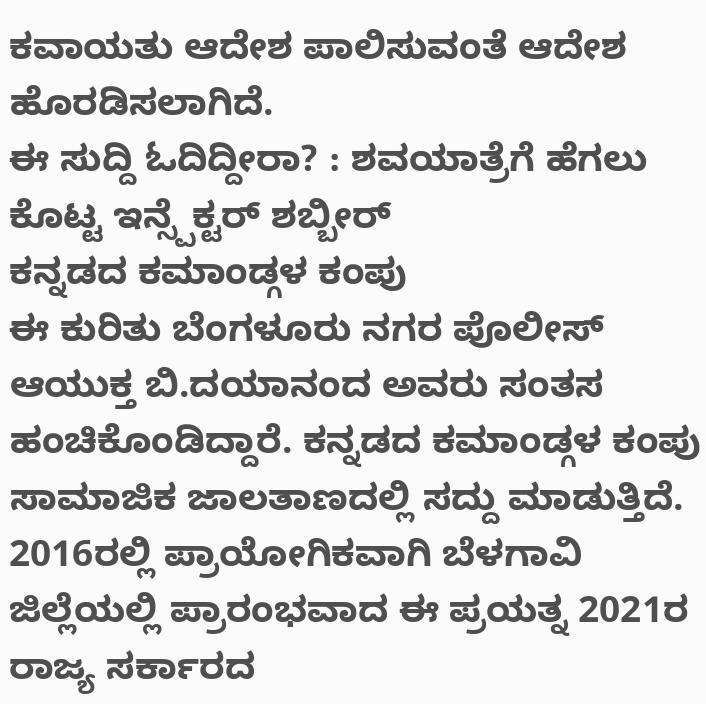ಕವಾಯತು ಆದೇಶ ಪಾಲಿಸುವಂತೆ ಆದೇಶ ಹೊರಡಿಸಲಾಗಿದೆ.
ಈ ಸುದ್ದಿ ಓದಿದ್ದೀರಾ? : ಶವಯಾತ್ರೆಗೆ ಹೆಗಲು ಕೊಟ್ಟ ಇನ್ಸ್ಪೆಕ್ಟರ್ ಶಬ್ಬೀರ್
ಕನ್ನಡದ ಕಮಾಂಡ್ಗಳ ಕಂಪು
ಈ ಕುರಿತು ಬೆಂಗಳೂರು ನಗರ ಪೊಲೀಸ್ ಆಯುಕ್ತ ಬಿ.ದಯಾನಂದ ಅವರು ಸಂತಸ ಹಂಚಿಕೊಂಡಿದ್ದಾರೆ. ಕನ್ನಡದ ಕಮಾಂಡ್ಗಳ ಕಂಪು ಸಾಮಾಜಿಕ ಜಾಲತಾಣದಲ್ಲಿ ಸದ್ದು ಮಾಡುತ್ತಿದೆ. 2016ರಲ್ಲಿ ಪ್ರಾಯೋಗಿಕವಾಗಿ ಬೆಳಗಾವಿ ಜಿಲ್ಲೆಯಲ್ಲಿ ಪ್ರಾರಂಭವಾದ ಈ ಪ್ರಯತ್ನ 2021ರ ರಾಜ್ಯ ಸರ್ಕಾರದ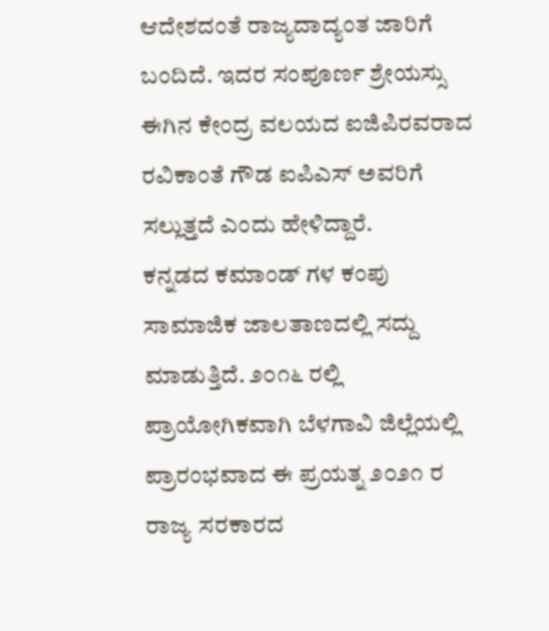ಆದೇಶದಂತೆ ರಾಜ್ಯದಾದ್ಯಂತ ಜಾರಿಗೆ ಬಂದಿದೆ. ಇದರ ಸಂಪೂರ್ಣ ಶ್ರೇಯಸ್ಸು ಈಗಿನ ಕೇಂದ್ರ ವಲಯದ ಐಜಿಪಿರವರಾದ ರವಿಕಾಂತೆ ಗೌಡ ಐಪಿಎಸ್ ಅವರಿಗೆ ಸಲ್ಲುತ್ತದೆ ಎಂದು ಹೇಳಿದ್ದಾರೆ.
ಕನ್ನಡದ ಕಮಾಂಡ್ ಗಳ ಕಂಪು ಸಾಮಾಜಿಕ ಜಾಲತಾಣದಲ್ಲಿ ಸದ್ದು ಮಾಡುತ್ತಿದೆ. ೨೦೧೬ ರಲ್ಲಿ ಪ್ರಾಯೋಗಿಕವಾಗಿ ಬೆಳಗಾವಿ ಜಿಲ್ಲೆಯಲ್ಲಿ ಪ್ರಾರಂಭವಾದ ಈ ಪ್ರಯತ್ನ ೨೦೨೧ ರ ರಾಜ್ಯ ಸರಕಾರದ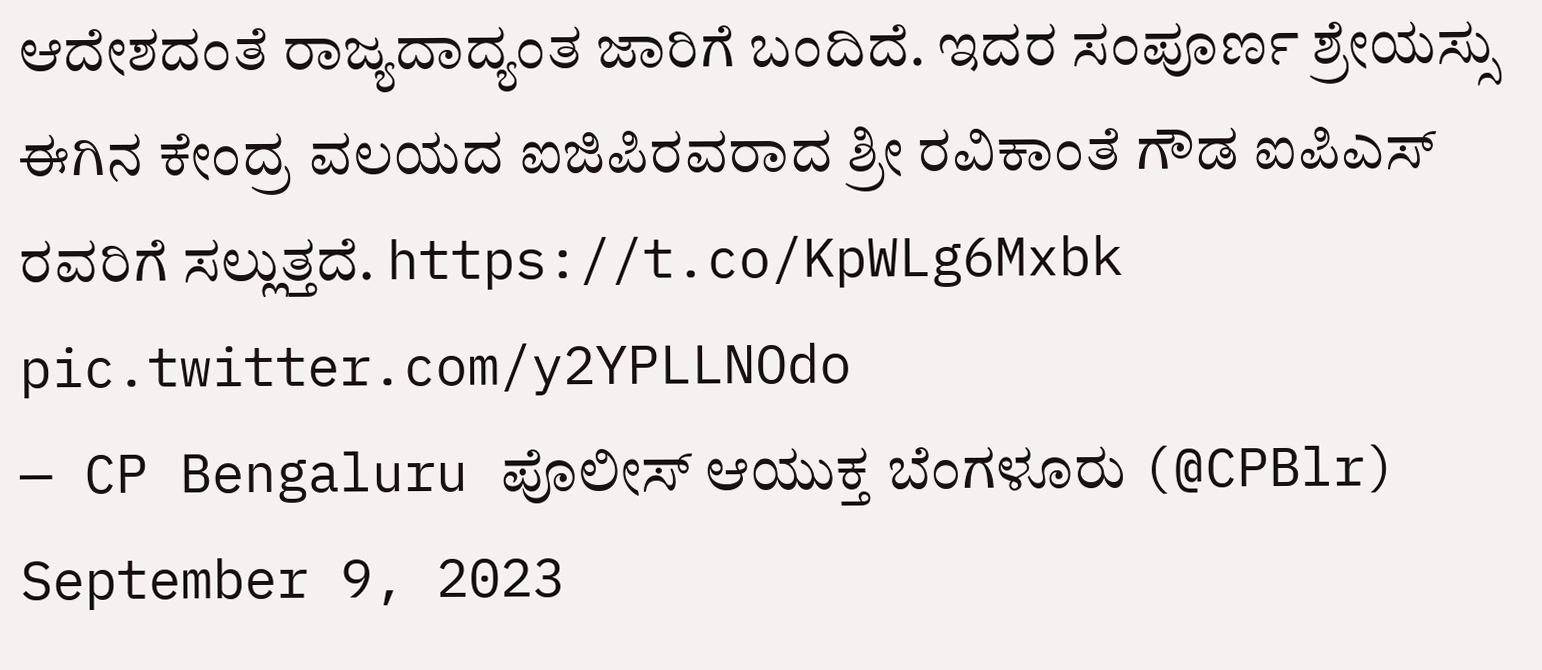ಆದೇಶದಂತೆ ರಾಜ್ಯದಾದ್ಯಂತ ಜಾರಿಗೆ ಬಂದಿದೆ. ಇದರ ಸಂಪೂರ್ಣ ಶ್ರೇಯಸ್ಸು ಈಗಿನ ಕೇಂದ್ರ ವಲಯದ ಐಜಿಪಿರವರಾದ ಶ್ರೀ ರವಿಕಾಂತೆ ಗೌಡ ಐಪಿಎಸ್ ರವರಿಗೆ ಸಲ್ಲುತ್ತದೆ. https://t.co/KpWLg6Mxbk pic.twitter.com/y2YPLLNOdo
— CP Bengaluru ಪೊಲೀಸ್ ಆಯುಕ್ತ ಬೆಂಗಳೂರು (@CPBlr) September 9, 2023